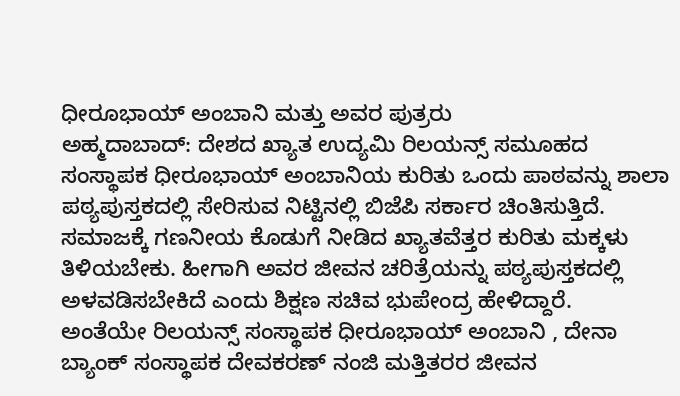ಧೀರೂಭಾಯ್ ಅಂಬಾನಿ ಮತ್ತು ಅವರ ಪುತ್ರರು
ಅಹ್ಮದಾಬಾದ್: ದೇಶದ ಖ್ಯಾತ ಉದ್ಯಮಿ ರಿಲಯನ್ಸ್ ಸಮೂಹದ ಸಂಸ್ಥಾಪಕ ಧೀರೂಭಾಯ್ ಅಂಬಾನಿಯ ಕುರಿತು ಒಂದು ಪಾಠವನ್ನು ಶಾಲಾ ಪಠ್ಯಪುಸ್ತಕದಲ್ಲಿ ಸೇರಿಸುವ ನಿಟ್ಟಿನಲ್ಲಿ ಬಿಜೆಪಿ ಸರ್ಕಾರ ಚಿಂತಿಸುತ್ತಿದೆ.
ಸಮಾಜಕ್ಕೆ ಗಣನೀಯ ಕೊಡುಗೆ ನೀಡಿದ ಖ್ಯಾತವೆತ್ತರ ಕುರಿತು ಮಕ್ಕಳು ತಿಳಿಯಬೇಕು. ಹೀಗಾಗಿ ಅವರ ಜೀವನ ಚರಿತ್ರೆಯನ್ನು ಪಠ್ಯಪುಸ್ತಕದಲ್ಲಿ ಅಳವಡಿಸಬೇಕಿದೆ ಎಂದು ಶಿಕ್ಷಣ ಸಚಿವ ಭುಪೇಂದ್ರ ಹೇಳಿದ್ದಾರೆ.
ಅಂತೆಯೇ ರಿಲಯನ್ಸ್ ಸಂಸ್ಥಾಪಕ ಧೀರೂಭಾಯ್ ಅಂಬಾನಿ , ದೇನಾ ಬ್ಯಾಂಕ್ ಸಂಸ್ಥಾಪಕ ದೇವಕರಣ್ ನಂಜಿ ಮತ್ತಿತರರ ಜೀವನ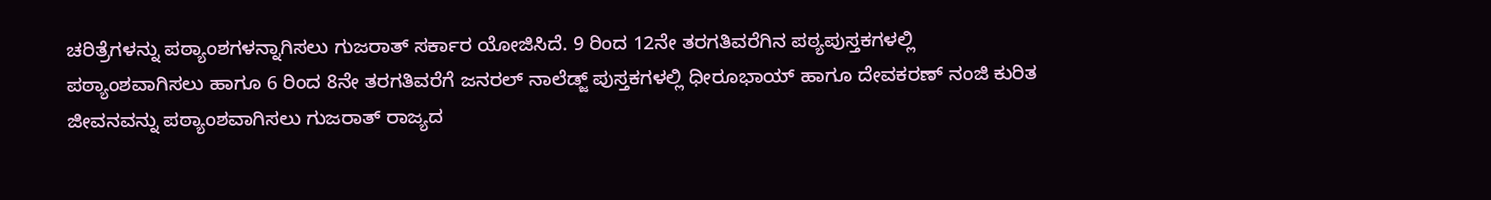ಚರಿತ್ರೆಗಳನ್ನು ಪಠ್ಯಾಂಶಗಳನ್ನಾಗಿಸಲು ಗುಜರಾತ್ ಸರ್ಕಾರ ಯೋಜಿಸಿದೆ. 9 ರಿಂದ 12ನೇ ತರಗತಿವರೆಗಿನ ಪಠ್ಯಪುಸ್ತಕಗಳಲ್ಲಿ ಪಠ್ಯಾಂಶವಾಗಿಸಲು ಹಾಗೂ 6 ರಿಂದ 8ನೇ ತರಗತಿವರೆಗೆ ಜನರಲ್ ನಾಲೆಡ್ಜ್ ಪುಸ್ತಕಗಳಲ್ಲಿ ಧೀರೂಭಾಯ್ ಹಾಗೂ ದೇವಕರಣ್ ನಂಜಿ ಕುರಿತ ಜೀವನವನ್ನು ಪಠ್ಯಾಂಶವಾಗಿಸಲು ಗುಜರಾತ್ ರಾಜ್ಯದ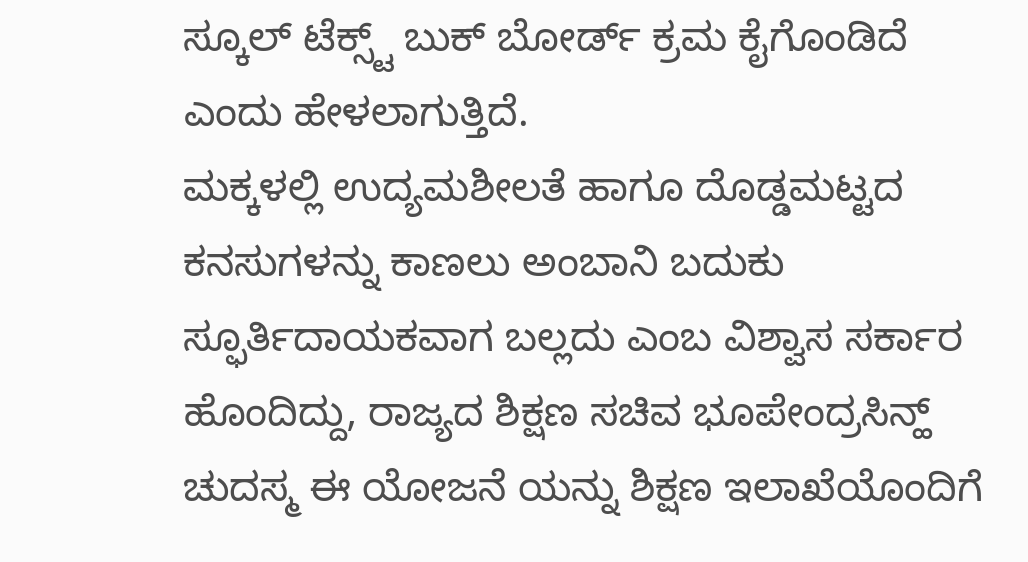ಸ್ಕೂಲ್ ಟೆಕ್ಸ್ಟ್ ಬುಕ್ ಬೋರ್ಡ್ ಕ್ರಮ ಕೈಗೊಂಡಿದೆ ಎಂದು ಹೇಳಲಾಗುತ್ತಿದೆ.
ಮಕ್ಕಳಲ್ಲಿ ಉದ್ಯಮಶೀಲತೆ ಹಾಗೂ ದೊಡ್ಡಮಟ್ಟದ ಕನಸುಗಳನ್ನು ಕಾಣಲು ಅಂಬಾನಿ ಬದುಕು ಸ್ಫೂರ್ತಿದಾಯಕವಾಗ ಬಲ್ಲದು ಎಂಬ ವಿಶ್ವಾಸ ಸರ್ಕಾರ ಹೊಂದಿದ್ದು, ರಾಜ್ಯದ ಶಿಕ್ಷಣ ಸಚಿವ ಭೂಪೇಂದ್ರಸಿನ್ಹ್ ಚುದಸ್ಮ ಈ ಯೋಜನೆ ಯನ್ನು ಶಿಕ್ಷಣ ಇಲಾಖೆಯೊಂದಿಗೆ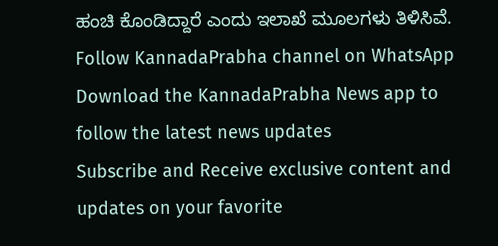ಹಂಚಿ ಕೊಂಡಿದ್ದಾರೆ ಎಂದು ಇಲಾಖೆ ಮೂಲಗಳು ತಿಳಿಸಿವೆ.
Follow KannadaPrabha channel on WhatsApp
Download the KannadaPrabha News app to follow the latest news updates
Subscribe and Receive exclusive content and updates on your favorite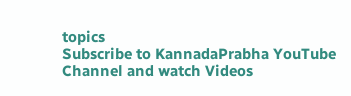topics
Subscribe to KannadaPrabha YouTube Channel and watch Videos